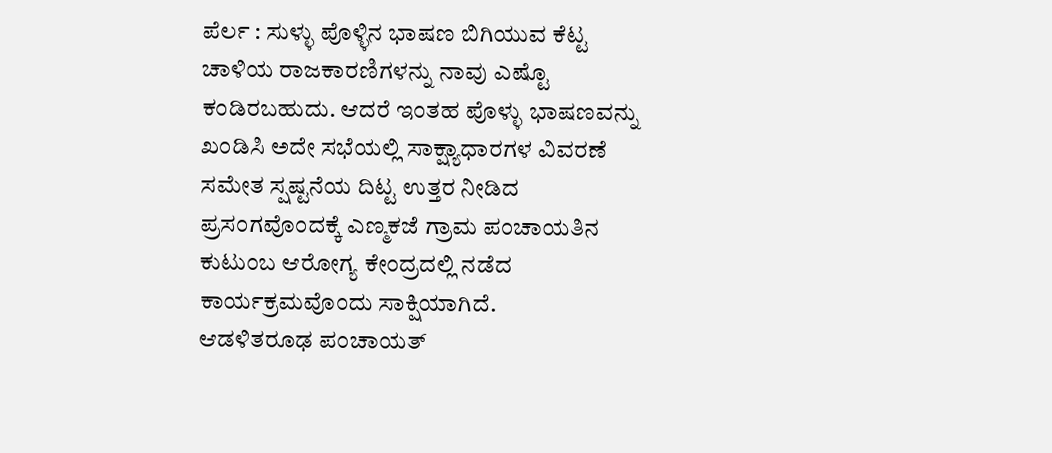ಪೆರ್ಲ : ಸುಳ್ಳು ಪೊಳ್ಳಿನ ಭಾಷಣ ಬಿಗಿಯುವ ಕೆಟ್ಟ ಚಾಳಿಯ ರಾಜಕಾರಣಿಗಳನ್ನು ನಾವು ಎಷ್ಟೊ ಕಂಡಿರಬಹುದು. ಆದರೆ ಇಂತಹ ಪೊಳ್ಳು ಭಾಷಣವನ್ನು ಖಂಡಿಸಿ ಅದೇ ಸಭೆಯಲ್ಲಿ ಸಾಕ್ಷ್ಯಾಧಾರಗಳ ವಿವರಣೆ ಸಮೇತ ಸ್ಷಷ್ಟನೆಯ ದಿಟ್ಟ ಉತ್ತರ ನೀಡಿದ ಪ್ರಸಂಗವೊಂದಕ್ಕೆ ಎಣ್ಮಕಜೆ ಗ್ರಾಮ ಪಂಚಾಯತಿನ ಕುಟುಂಬ ಆರೋಗ್ಯ ಕೇಂದ್ರದಲ್ಲಿ ನಡೆದ ಕಾರ್ಯಕ್ರಮವೊಂದು ಸಾಕ್ಷಿಯಾಗಿದೆ.
ಆಡಳಿತರೂಢ ಪಂಚಾಯತ್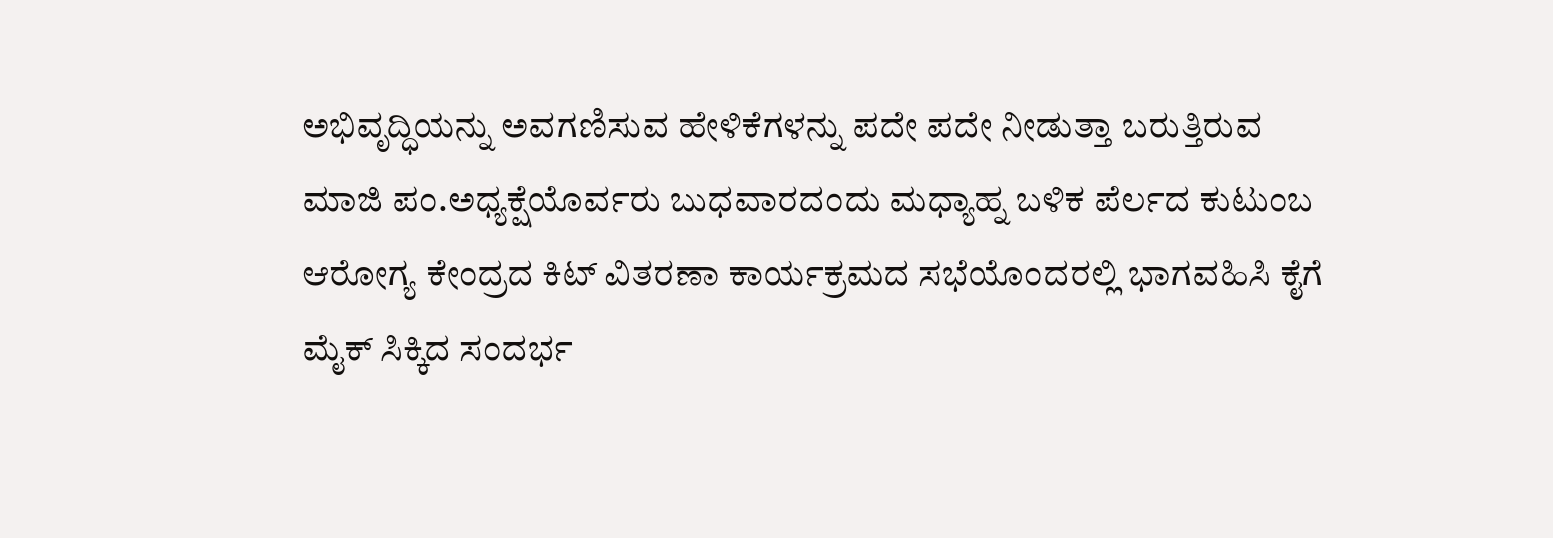ಅಭಿವೃದ್ಧಿಯನ್ನು ಅವಗಣಿಸುವ ಹೇಳಿಕೆಗಳನ್ನು ಪದೇ ಪದೇ ನೀಡುತ್ತಾ ಬರುತ್ತಿರುವ ಮಾಜಿ ಪಂ.ಅಧ್ಯಕ್ಷೆಯೊರ್ವರು ಬುಧವಾರದಂದು ಮಧ್ಯಾಹ್ನ ಬಳಿಕ ಪೆರ್ಲದ ಕುಟುಂಬ ಆರೋಗ್ಯ ಕೇಂದ್ರದ ಕಿಟ್ ವಿತರಣಾ ಕಾರ್ಯಕ್ರಮದ ಸಭೆಯೊಂದರಲ್ಲಿ ಭಾಗವಹಿಸಿ ಕೈಗೆ ಮೈಕ್ ಸಿಕ್ಕಿದ ಸಂದರ್ಭ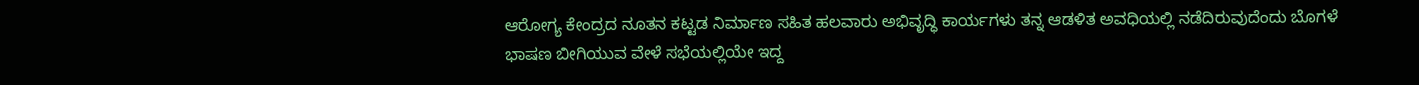ಆರೋಗ್ಯ ಕೇಂದ್ರದ ನೂತನ ಕಟ್ಟಡ ನಿರ್ಮಾಣ ಸಹಿತ ಹಲವಾರು ಅಭಿವೃದ್ಧಿ ಕಾರ್ಯಗಳು ತನ್ನ ಆಡಳಿತ ಅವಧಿಯಲ್ಲಿ ನಡೆದಿರುವುದೆಂದು ಬೊಗಳೆ ಭಾಷಣ ಬೀಗಿಯುವ ವೇಳೆ ಸಭೆಯಲ್ಲಿಯೇ ಇದ್ದ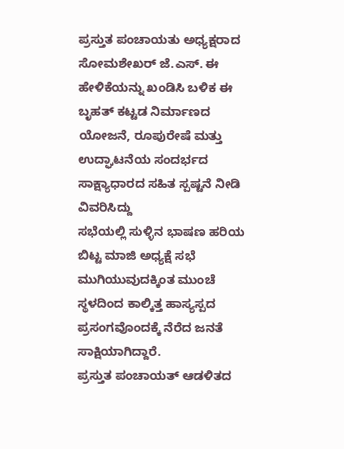ಪ್ರಸ್ತುತ ಪಂಚಾಯತು ಅಧ್ಯಕ್ಷರಾದ ಸೋಮಶೇಖರ್ ಜೆ.ಎಸ್. ಈ ಹೇಳಿಕೆಯನ್ನು ಖಂಡಿಸಿ ಬಳಿಕ ಈ ಬೃಹತ್ ಕಟ್ಟಡ ನಿರ್ಮಾಣದ ಯೋಜನೆ, ರೂಪುರೇಷೆ ಮತ್ತು ಉದ್ಘಾಟನೆಯ ಸಂದರ್ಭದ ಸಾಕ್ಷ್ಯಾಧಾರದ ಸಹಿತ ಸ್ಪಷ್ಟನೆ ನೀಡಿ ವಿವರಿಸಿದ್ದು
ಸಭೆಯಲ್ಲಿ ಸುಳ್ಳಿನ ಭಾಷಣ ಹರಿಯ ಬಿಟ್ಟ ಮಾಜಿ ಅಧ್ಯಕ್ಷೆ ಸಭೆ ಮುಗಿಯುವುದಕ್ಕಿಂತ ಮುಂಚೆ ಸ್ಥಳದಿಂದ ಕಾಲ್ಕಿತ್ತ ಹಾಸ್ಯಸ್ಪದ ಪ್ರಸಂಗವೊಂದಕ್ಕೆ ನೆರೆದ ಜನತೆ ಸಾಕ್ಷಿಯಾಗಿದ್ದಾರೆ.
ಪ್ರಸ್ತುತ ಪಂಚಾಯತ್ ಆಡಳಿತದ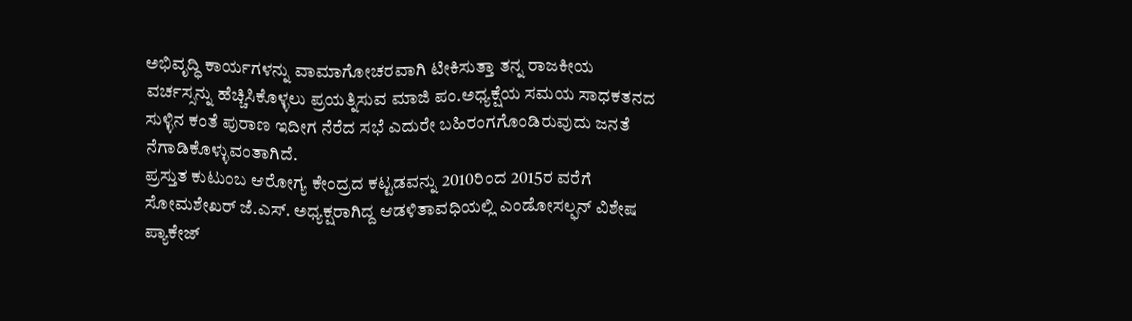ಅಭಿವೃದ್ಧಿ ಕಾರ್ಯಗಳನ್ನು ವಾಮಾಗೋಚರವಾಗಿ ಟೀಕಿಸುತ್ತಾ ತನ್ನ ರಾಜಕೀಯ ವರ್ಚಸ್ಸನ್ನು ಹೆಚ್ಚಿಸಿಕೊಳ್ಳಲು ಪ್ರಯತ್ನಿಸುವ ಮಾಜಿ ಪಂ.ಅಧ್ಯಕ್ಷೆಯ ಸಮಯ ಸಾಧಕತನದ ಸುಳ್ಳಿನ ಕಂತೆ ಪುರಾಣ ಇದೀಗ ನೆರೆದ ಸಭೆ ಎದುರೇ ಬಹಿರಂಗಗೊಂಡಿರುವುದು ಜನತೆ ನೆಗಾಡಿಕೊಳ್ಳುವಂತಾಗಿದೆ.
ಪ್ರಸ್ತುತ ಕುಟುಂಬ ಆರೋಗ್ಯ ಕೇಂದ್ರದ ಕಟ್ಟಡವನ್ನು 2010ರಿಂದ 2015ರ ವರೆಗೆ ಸೋಮಶೇಖರ್ ಜೆ.ಎಸ್. ಅಧ್ಯಕ್ಷರಾಗಿದ್ದ ಆಡಳಿತಾವಧಿಯಲ್ಲಿ ಎಂಡೋಸಲ್ಫನ್ ವಿಶೇಷ ಪ್ಯಾಕೇಜ್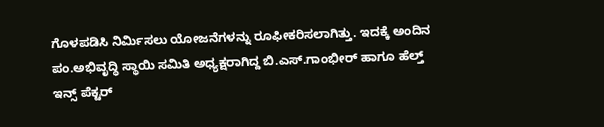ಗೊಳಪಡಿಸಿ ನಿರ್ಮಿಸಲು ಯೋಜನೆಗಳನ್ನು ರೂಫೀಕರಿಸಲಾಗಿತ್ತು. ಇದಕ್ಕೆ ಅಂದಿನ ಪಂ.ಅಭಿವೃದ್ಧಿ ಸ್ಥಾಯಿ ಸಮಿತಿ ಅಧ್ಯಕ್ಷರಾಗಿದ್ದ ಬಿ.ಎಸ್.ಗಾಂಭೀರ್ ಹಾಗೂ ಹೆಲ್ತ್ ಇನ್ಸ್ ಪೆಕ್ಟರ್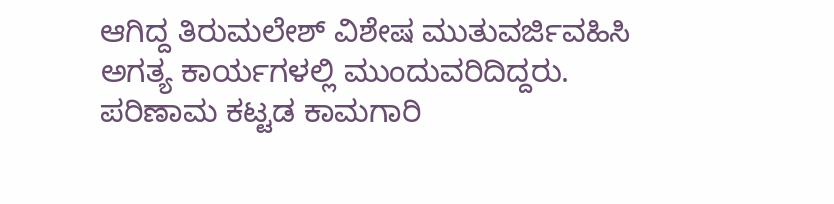ಆಗಿದ್ದ ತಿರುಮಲೇಶ್ ವಿಶೇಷ ಮುತುವರ್ಜಿವಹಿಸಿ ಅಗತ್ಯ ಕಾರ್ಯಗಳಲ್ಲಿ ಮುಂದುವರಿದಿದ್ದರು. ಪರಿಣಾಮ ಕಟ್ಟಡ ಕಾಮಗಾರಿ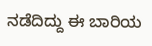ನಡೆದಿದ್ದು ಈ ಬಾರಿಯ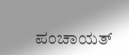ಪಂಚಾಯತ್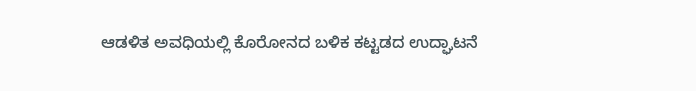ಆಡಳಿತ ಅವಧಿಯಲ್ಲಿ ಕೊರೋನದ ಬಳಿಕ ಕಟ್ಟಡದ ಉದ್ಘಾಟನೆ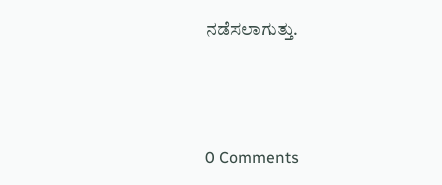ನಡೆಸಲಾಗುತ್ತು.



0 Comments